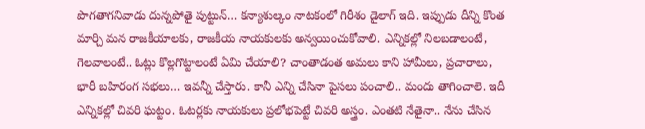పొగతాగనివాడు దున్నపోతై పుట్టున్… కన్యాశుల్కం నాటకంలో గిరీశం డైలాగ్ ఇది. ఇప్పుడు దీన్ని కొంత మార్చి మన రాజకీయాలకు, రాజకీయ నాయకులకు అన్వయించుకోవాలి. ఎన్నికల్లో నిలబడాలంటే, గెలవాలంటే.. ఓట్లు కొల్లగొట్టాలంటే ఏమి చేయాలి? చాంతాడంత అమలు కాని హామీలు, ప్రచారాలు, భారీ బహిరంగ సభలు… ఇవన్నీ చేస్తారు. కానీ ఎన్ని చేసినా పైసలు పంచాలి.. మందు తాగించాలె. ఇదీ ఎన్నికల్లో చివరి ఘట్టం. ఓటర్లకు నాయకులు ప్రలోభపెట్టే చివరి అస్త్రం. ఎంతటి నేతైనా.. నేను చేసిన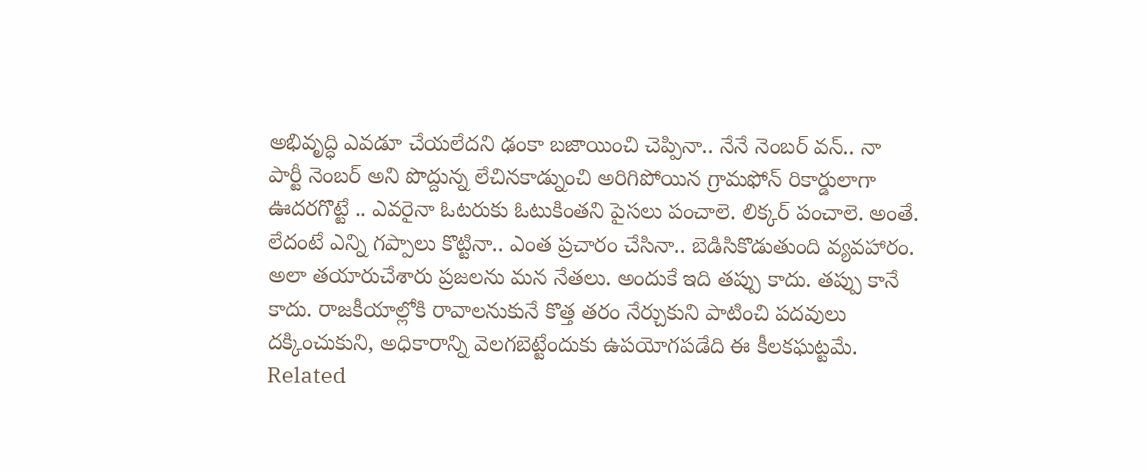అభివృద్ధి ఎవడూ చేయలేదని ఢంకా బజాయించి చెప్పినా.. నేనే నెంబర్ వన్.. నా పార్టీ నెంబర్ అని పొద్దున్న లేచినకాడ్నుంచి అరిగిపోయిన గ్రామఫోన్ రికార్డులాగా ఊదరగొట్టే .. ఎవరైనా ఓటరుకు ఓటుకింతని పైసలు పంచాలె. లిక్కర్ పంచాలె. అంతే. లేదంటే ఎన్ని గప్పాలు కొట్టినా.. ఎంత ప్రచారం చేసినా.. బెడిసికొడుతుంది వ్యవహారం. అలా తయారుచేశారు ప్రజలను మన నేతలు. అందుకే ఇది తప్పు కాదు. తప్పు కానే కాదు. రాజకీయాల్లోకి రావాలనుకునే కొత్త తరం నేర్చుకుని పాటించి పదవులు దక్కించుకుని, అధికారాన్ని వెలగబెట్టేందుకు ఉపయోగపడేది ఈ కీలకఘట్టమే.
Related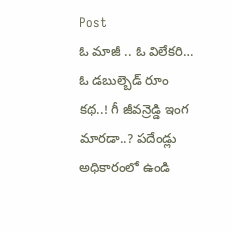Post
ఓ మాజీ .. ఓ విలేకరి… ఓ డబుల్బెడ్ రూం కథ..! గీ జీవన్రెడ్డి ఇంగ మారడా..? పదేండ్లు అధికారంలో ఉండి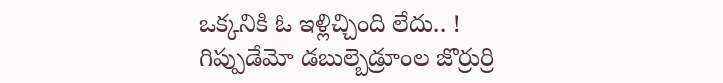ఒక్కనికి ఓ ఇళ్లిచ్చింది లేదు.. ! గిప్పుడేమో డబుల్బెడ్రూంల జొర్రుర్రి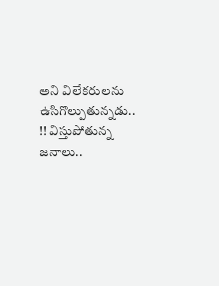అని విలేకరులను ఉసిగొల్పుతున్నడు.. !! విస్తుపోతున్న జనాలు..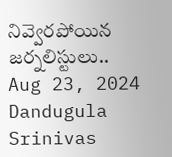నివ్వెరపోయిన జర్నలిస్టులు..
Aug 23, 2024
Dandugula Srinivas